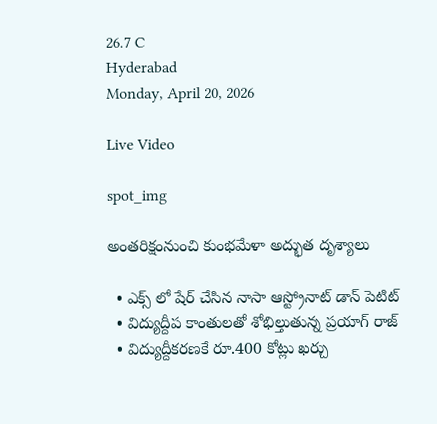26.7 C
Hyderabad
Monday, April 20, 2026

Live Video

spot_img

అంతరిక్షంనుంచి కుంభమేళా అద్భుత దృశ్యాలు

  • ఎక్స్ లో షేర్ చేసిన నాసా ఆస్ట్రోనాట్‌ డాన్ పెటిట్‌
  • విద్యుద్దీప కాంతులతో శోభిల్తుతున్న ప్రయాగ్ రాజ్
  • విద్యుద్దీకరణకే రూ.400 కోట్లు ఖర్చు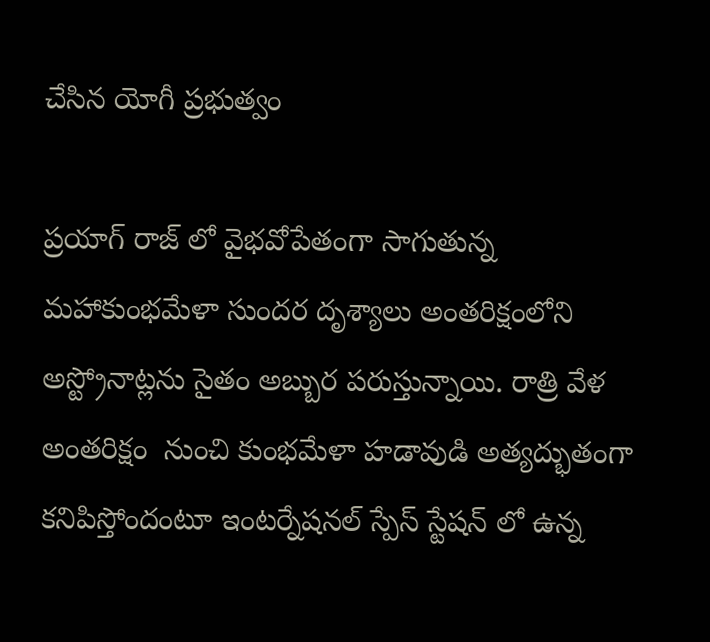చేసిన యోగీ ప్రభుత్వం

ప్రయాగ్‌ రాజ్ లో వైభవోపేతంగా సాగుతున్న మహాకుంభమేళా సుందర దృశ్యాలు అంతరిక్షంలోని అస్ట్రోనాట్లను సైతం అబ్బుర పరుస్తున్నాయి. రాత్రి వేళ అంతరిక్షం  నుంచి కుంభమేళా హడావుడి అత్యద్భుతంగా కనిపిస్తోందంటూ ఇంటర్నేషనల్‌ స్పేస్ స్టేషన్ లో ఉన్న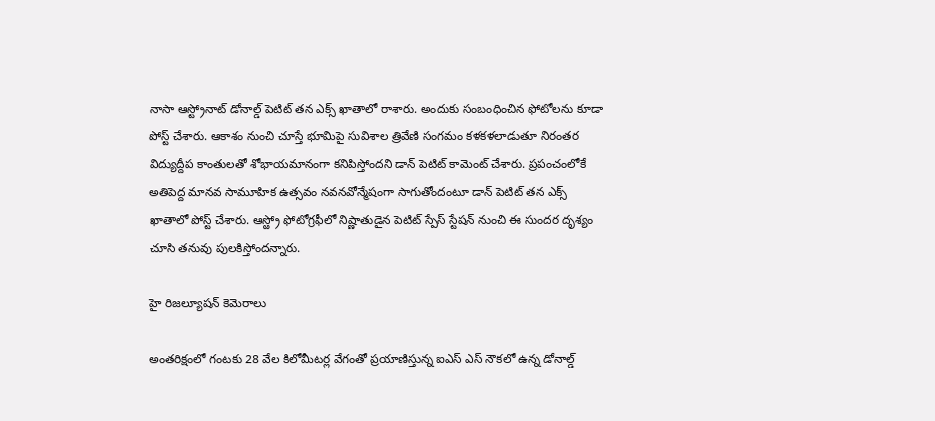నాసా ఆస్ట్రోనాట్‌ డోనాల్డ్ పెటిట్‌ తన ఎక్స్ ఖాతాలో రాశారు. అందుకు సంబంధించిన ఫోటోలను కూడా పోస్ట్ చేశారు. ఆకాశం నుంచి చూస్తే భూమిపై సువిశాల త్రివేణి సంగమం కళకళలాడుతూ నిరంతర విద్యుద్దీప కాంతులతో శోభాయమానంగా కనిపిస్తోందని డాన్ పెటిట్‌ కామెంట్ చేశారు. ప్రపంచంలోకే అతిపెద్ద మానవ సామూహిక ఉత్సవం నవనవోన్మేషంగా సాగుతోందంటూ డాన్ పెటిట్‌ తన ఎక్స్ ఖాతాలో పోస్ట్ చేశారు. ఆస్ఱ్రో ఫోటోగ్రఫీలో నిష్ణాతుడైన పెటిట్‌ స్పేస్ స్టేషన్ నుంచి ఈ సుందర దృశ్యం చూసి తనువు పులకిస్తోందన్నారు.

హై రిజల్యూషన్‌ కెమెరాలు

అంతరిక్షంలో గంటకు 28 వేల కిలోమీటర్ల వేగంతో ప్రయాణిస్తున్న ఐఎస్ ఎస్ నౌకలో ఉన్న డోనాల్డ్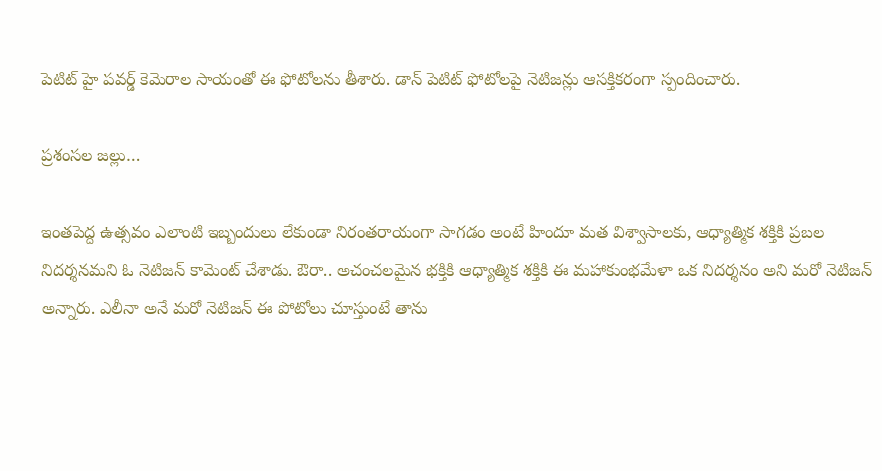పెటిట్‌ హై పవర్డ్ కెమెరాల సాయంతో ఈ ఫోటోలను తీశారు. డాన్ పెటిట్‌ ఫోటోలపై నెటిజన్లు ఆసక్తికరంగా స్పందించారు.

ప్రశంసల జల్లు…

ఇంతపెద్ద ఉత్సవం ఎలాంటి ఇబ్బందులు లేకుండా నిరంతరాయంగా సాగడం అంటే హిందూ మత విశ్వాసాలకు, ఆధ్యాత్మిక శక్తికి ప్రబల నిదర్శనమని ఓ నెటిజన్ కామెంట్‌ చేశాడు. ఔరా.. అచంచలమైన భక్తికి ఆధ్యాత్మిక శక్తికి ఈ మహాకుంభమేళా ఒక నిదర్శనం అని మరో నెటిజన్ అన్నారు. ఎలీనా అనే మరో నెటిజన్ ఈ పోటోలు చూస్తుంటే తాను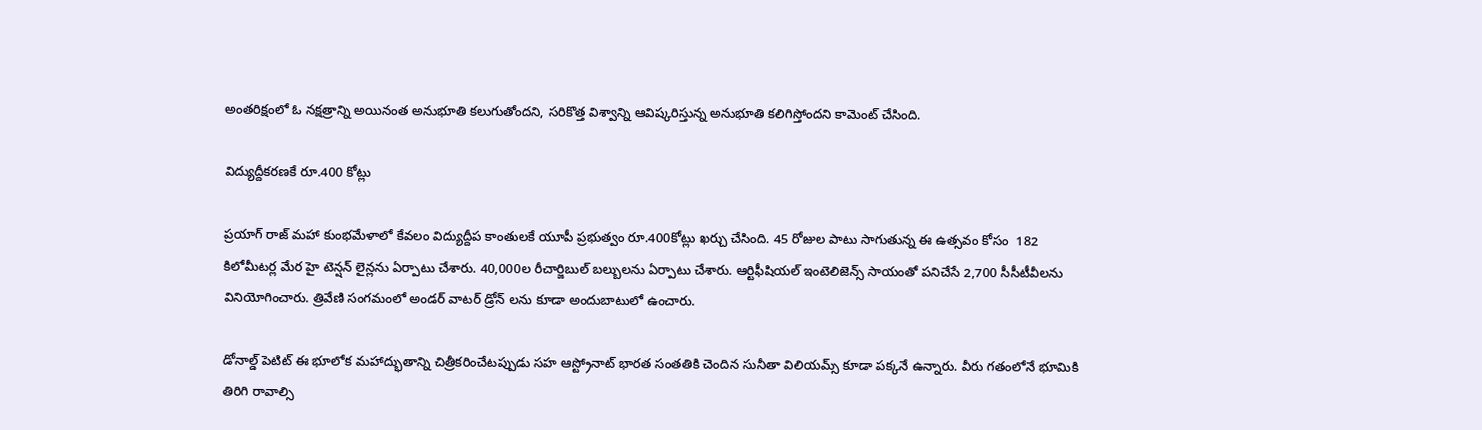అంతరిక్షంలో ఓ నక్షత్రాన్ని అయినంత అనుభూతి కలుగుతోందని, సరికొత్త విశ్వాన్ని ఆవిష్కరిస్తున్న అనుభూతి కలిగిస్తోందని కామెంట్‌ చేసింది.

విద్యుద్దీకరణకే రూ.400 కోట్లు

ప్రయాగ్‌ రాజ్ మహా కుంభమేళాలో కేవలం విద్యుద్దీప కాంతులకే యూపీ ప్రభుత్వం రూ.400కోట్లు ఖర్చు చేసింది. 45 రోజుల పాటు సాగుతున్న ఈ ఉత్సవం కోసం  182 కిలోమీటర్ల మేర హై టెన్షన్ లైన్లను ఏర్పాటు చేశారు. 40,000ల రీచార్జిబుల్‌ బల్బులను ఏర్పాటు చేశారు. ఆర్టిఫీషియల్ ఇంటెలిజెన్స్ సాయంతో పనిచేసే 2,700 సీసీటీవీలను వినియోగించారు. త్రివేణి సంగమంలో అండర్ వాటర్ డ్రోన్ లను కూడా అందుబాటులో ఉంచారు.

డోనాల్డ్ పెటిట్‌ ఈ భూలోక మహాద్భుతాన్ని చిత్రీకరించేటప్పుడు సహ ఆస్ట్రోనాట్‌ భారత సంతతికి చెందిన సునీతా విలియమ్స్ కూడా పక్కనే ఉన్నారు. వీరు గతంలోనే భూమికి తిరిగి రావాల్సి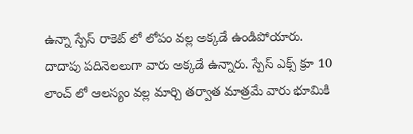ఉన్నా స్పేస్ రాకెట్ లో లోపం వల్ల అక్కడే ఉండిపోయారు. దాదాపు పదినెలలుగా వారు అక్కడే ఉన్నారు. స్పేస్ ఎక్స్ క్రూ 10 లాంచ్ లో ఆలస్యం వల్ల మార్చి తర్వాత మాత్రమే వారు భూమికి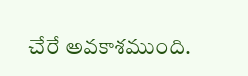చేరే అవకాశముంది.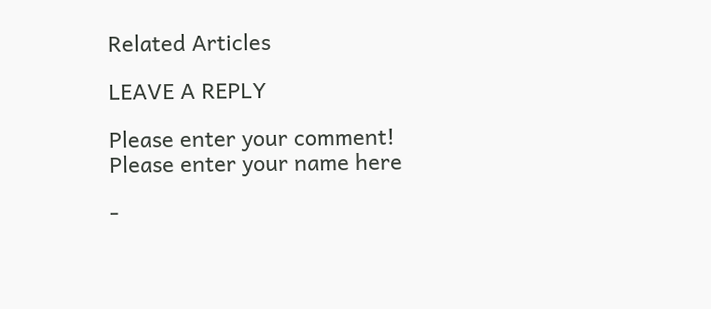Related Articles

LEAVE A REPLY

Please enter your comment!
Please enter your name here

-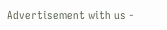Advertisement with us -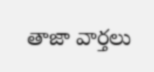తాజా వార్తలు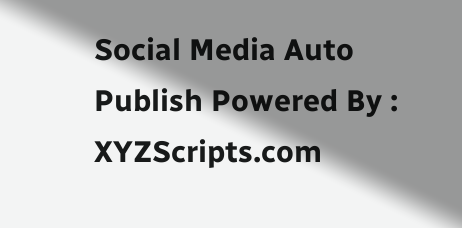Social Media Auto Publish Powered By : XYZScripts.com